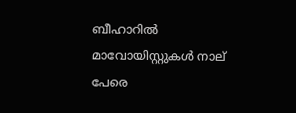ബീഹാറില്‍ മാവോയിസ്റ്റുകള്‍ നാല് പേരെ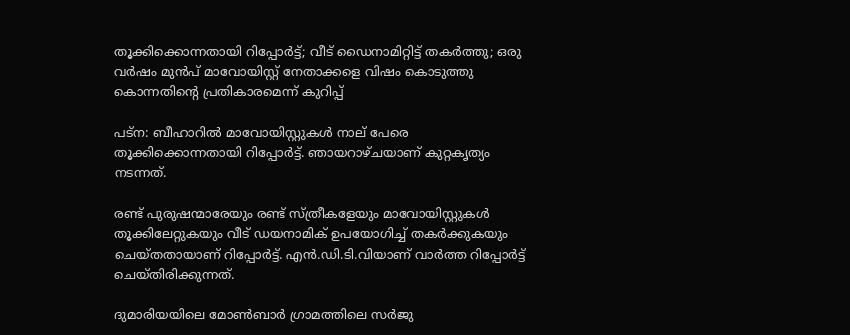തൂക്കിക്കൊന്നതായി റിപ്പോര്‍ട്ട്; വീട് ഡൈനാമിറ്റിട്ട് തകര്‍ത്തു; ഒരു വർഷം മുൻപ് മാവോയിസ്റ്റ് നേതാക്കളെ വിഷം കൊടുത്തു കൊന്നതിൻ്റെ പ്രതികാരമെന്ന് കുറിപ്പ്

പട്‌ന: ബീഹാറില്‍ മാവോയിസ്റ്റുകള്‍ നാല് പേരെ തൂക്കിക്കൊന്നതായി റിപ്പോര്‍ട്ട്. ഞായറാഴ്ചയാണ് കുറ്റകൃത്യം നടന്നത്.

രണ്ട് പുരുഷന്മാരേയും രണ്ട് സ്ത്രീകളേയും മാവോയിസ്റ്റുകള്‍ തൂക്കിലേറ്റുകയും വീട് ഡയനാമിക് ഉപയോഗിച്ച് തകര്‍ക്കുകയും ചെയ്തതായാണ് റിപ്പോര്‍ട്ട്. എന്‍.ഡി.ടി.വിയാണ് വാര്‍ത്ത റിപ്പോര്‍ട്ട് ചെയ്തിരിക്കുന്നത്.

ദുമാരിയയിലെ മോണ്‍ബാര്‍ ഗ്രാമത്തിലെ സര്‍ജു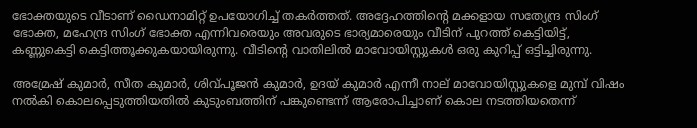ഭോക്തയുടെ വീടാണ് ഡൈനാമിറ്റ് ഉപയോഗിച്ച് തകര്‍ത്തത്. അദ്ദേഹത്തിന്റെ മക്കളായ സത്യേന്ദ്ര സിംഗ് ഭോക്ത, മഹേന്ദ്ര സിംഗ് ഭോക്ത എന്നിവരെയും അവരുടെ ഭാര്യമാരെയും വീടിന് പുറത്ത് കെട്ടിയിട്ട്, കണ്ണുകെട്ടി കെട്ടിത്തൂക്കുകയായിരുന്നു. വീടിന്റെ വാതിലില്‍ മാവോയിസ്റ്റുകള്‍ ഒരു കുറിപ്പ് ഒട്ടിച്ചിരുന്നു.

അമ്രേഷ് കുമാര്‍, സീത കുമാര്‍, ശിവ്പൂജന്‍ കുമാര്‍, ഉദയ് കുമാര്‍ എന്നീ നാല് മാവോയിസ്റ്റുകളെ മുമ്പ് വിഷം നല്‍കി കൊലപ്പെടുത്തിയതില്‍ കുടുംബത്തിന് പങ്കുണ്ടെന്ന് ആരോപിച്ചാണ് കൊല നടത്തിയതെന്ന്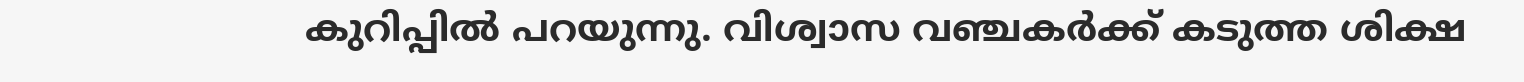കുറിപ്പില്‍ പറയുന്നു. വിശ്വാസ വഞ്ചകര്‍ക്ക് കടുത്ത ശിക്ഷ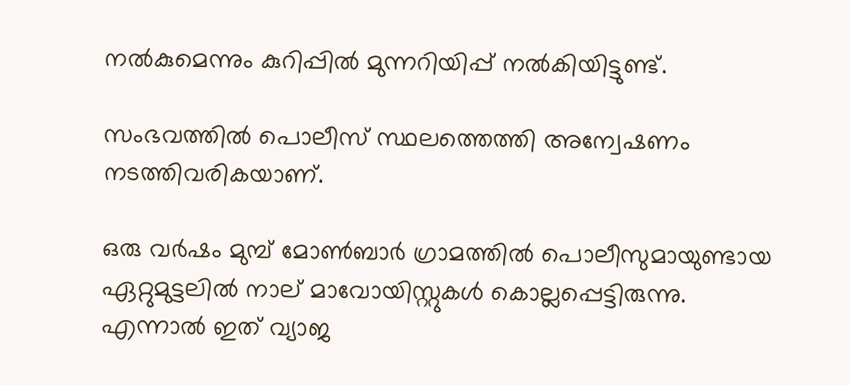നല്‍കുമെന്നും കുറിപ്പില്‍ മുന്നറിയിപ്പ് നല്‍കിയിട്ടുണ്ട്.

സംഭവത്തില്‍ പൊലീസ് സ്ഥലത്തെത്തി അന്വേഷണം നടത്തിവരികയാണ്.

ഒരു വര്‍ഷം മുമ്പ് മോണ്‍ബാര്‍ ഗ്രാമത്തില്‍ പൊലീസുമായുണ്ടായ ഏറ്റുമുട്ടലില്‍ നാല് മാവോയിസ്റ്റുകള്‍ കൊല്ലപ്പെട്ടിരുന്നു. എന്നാല്‍ ഇത് വ്യാജ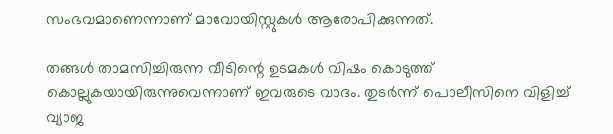സംഭവമാണെന്നാണ് മാവോയിസ്റ്റുകള്‍ ആരോപിക്കുന്നത്.

തങ്ങള്‍ താമസിച്ചിരുന്ന വീടിന്റെ ഉടമകള്‍ വിഷം കൊടുത്ത് കൊല്ലുകയായിരുന്നുവെന്നാണ് ഇവരുടെ വാദം. തുടര്‍ന്ന് പൊലീസിനെ വിളിച്ച് വ്യാജ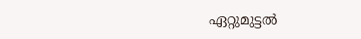ഏറ്റുമുട്ടല്‍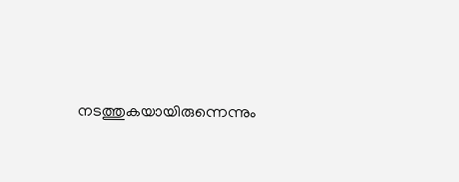നടത്തുകയായിരുന്നെന്നും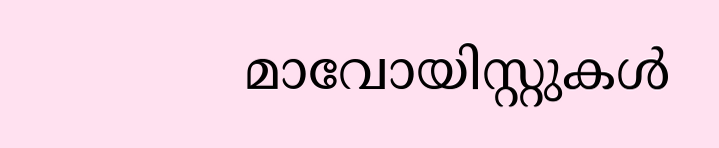മാവോയിസ്റ്റുകള്‍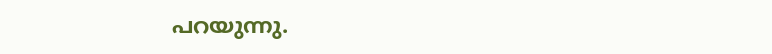പറയുന്നു.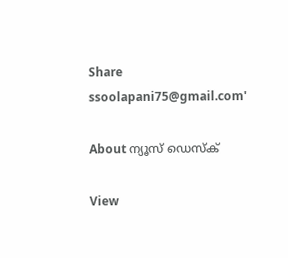Share
ssoolapani75@gmail.com'

About ന്യൂസ് ഡെസ്ക്

View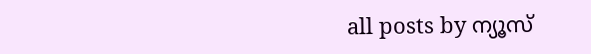all posts by ന്യൂസ്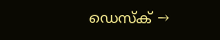ഡെസ്ക് →